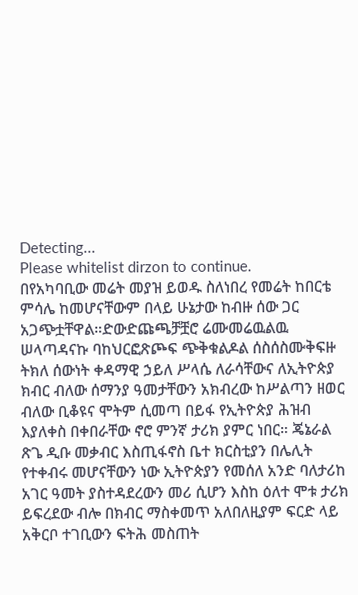Detecting...
Please whitelist dirzon to continue.
በየአካባቢው መሬት መያዝ ይወዱ ስለነበረ የመሬት ከበርቴ ምሳሌ ከመሆናቸውም በላይ ሁኔታው ከብዙ ሰው ጋር አጋጭቷቸዋል።ድውድጩጫቻቿሮ ሬሙመሬዉልዉ ሠላጣዳናኩ ባከህርፎጽጮፍ ጭቅቁልዶል ሰስሰስሙቅፍዙ ትክለ ሰውነት ቀዳማዊ ኃይለ ሥላሴ ለራሳቸውና ለኢትዮጵያ ክብር ብለው ሰማንያ ዓመታቸውን አክብረው ከሥልጣን ዘወር ብለው ቢቆዩና ሞትም ሲመጣ በይፋ የኢትዮጵያ ሕዝብ እያለቀስ በቀበራቸው ኖሮ ምንኛ ታሪክ ያምር ነበር። ጄኔራል ጽጌ ዲቡ መቃብር እስጢፋኖስ ቤተ ክርስቲያን በሌሊት የተቀብሩ መሆናቸውን ነው ኢትዮጵያን የመሰለ አንድ ባለታሪከ አገር ዓመት ያስተዳደረውን መሪ ሲሆን እስከ ዕለተ ሞቱ ታሪክ ይፍረደው ብሎ በክብር ማስቀመጥ አለበለዚያም ፍርድ ላይ አቅርቦ ተገቢውን ፍትሕ መስጠት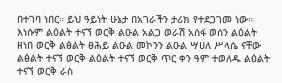በተገባ ነበር። ይህ ዓይነት ሁኔታ በአገራችን ታሪክ የተደጋገመ ነው።
እነሱም ልዕልት ተናኘ ወርቅ ልዑል አልጋ ወራሽ አሰፋ ወሰን ልዕልት ዘነበ ወርቅ ልፅልት ፀሕይ ልዑል መኮንን ልዑል ሣሀለ ሥላሴ ናቸው ልፅልት ተናኘ ወርቅ ልዕልት ተናኘ ወርቅ ጥር ቀን ዓም ተወለዱ ልዕልት ተናኘ ወርቅ ራስ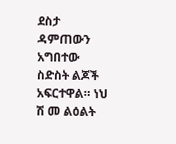ደስታ ዳምጠውን አግበተው ስድስት ልጆች አፍርተዋል። ነህ ሽ መ ልዕልት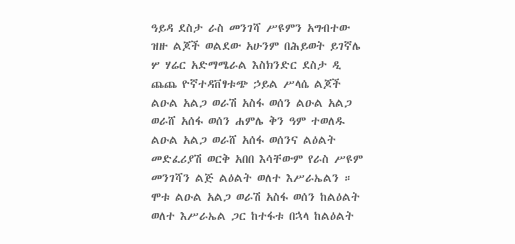ዓይዳ ደስታ ራስ መንገሻ ሥዩምን አግብተው ዝዙ ልጆች ወልደው አሁንም በሕይወት ይገኛሌ ሦ ሃሬር አድማሜራል እስክንድር ደስታ ዲ ጨጨ ዮኛተዳቨፃቱጭ ኃይል ሥላሴ ልጆች ልዑል አልጋ ወራሽ አስፋ ወሰን ልዑል አልጋ ወራሸ አሰፋ ወሰን ሐምሌ ቅን ዓም ተወለዱ ልዑል አልጋ ወራሸ አሰፋ ወሰንና ልዕልት መድፈሪያሽ ወርቅ አበበ እሳቸውም የራስ ሥዩም መንገሻን ልጅ ልዕልት ወለተ እሥራኤልን ። ሞቱ ልዑል አልጋ ወራሽ አስፋ ወሰን ከልዕልት ወለተ እሥራኤል ጋር ከተፋቱ በኋላ ከልዕልት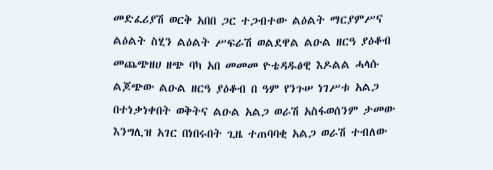መድፈሪያሽ ወርቅ አበበ ጋር ተጋብተው ልዕልት ማርያምሥና ልዕልት ስሂን ልዕልት ሥፍራሽ ወልደዋል ልዑል ዘርዓ ያዕቆብ መጨጭዘሀ ዘጭ ባካ አበ መመመ ዮቴዳዱፅዊ እዶልል ሓላሱ ልጆጭው ልዑል ዘርዓ ያዕቆብ በ ዓም የንጉሠ ነገሥቱ አልጋ በተነቃነቀበት ወቅትና ልዑል አልጋ ወራሽ አስፋወሰንም ታመው እንግሊዝ አገር በነበሩበት ጊዜ ተጠባባቂ አልጋ ወራሽ ተብለው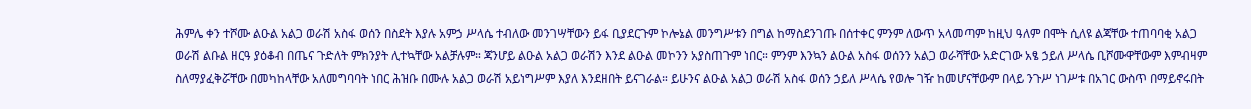ሕምሌ ቀን ተሾሙ ልዑል አልጋ ወራሽ አስፋ ወሰን በስደት እያሉ አምኃ ሥላሴ ተብለው መንገሣቸውን ይፋ ቢያደርጉም ኮሎኔል መንግሥቱን በግል ከማስደንገጡ በሰተቀር ምንም ለውጥ አላመጣም ከዚህ ዓለም በሞት ሲለዩ ልጃቸው ተጠባባቂ አልጋ ወራሽ ልቡል ዘርዓ ያዕቆብ በጤና ጉድለት ምክንያት ሊተኳቸው አልቻሉም። ጃንሆይ ልዑል አልጋ ወራሽን እንደ ልዑል መኮንን አያስጠጉም ነበር። ምንም እንኳን ልዑል አስፋ ወሰንን አልጋ ወራሻቸው አድርገው አፄ ኃይለ ሥላሴ ቢሾሙዋቸውም እምብዛም ስለማያፈቅሯቸው በመካከላቸው አለመግባባት ነበር ሕዝቡ በሙሉ አልጋ ወራሽ አይነግሥም እያለ እንደዘበት ይናገራል። ይሁንና ልዑል አልጋ ወራሽ አስፋ ወሰን ኃይለ ሥላሴ የወሎ ገዥ ከመሆናቸውም በላይ ንጉሥ ነገሥቱ በአገር ውስጥ በማይኖሩበት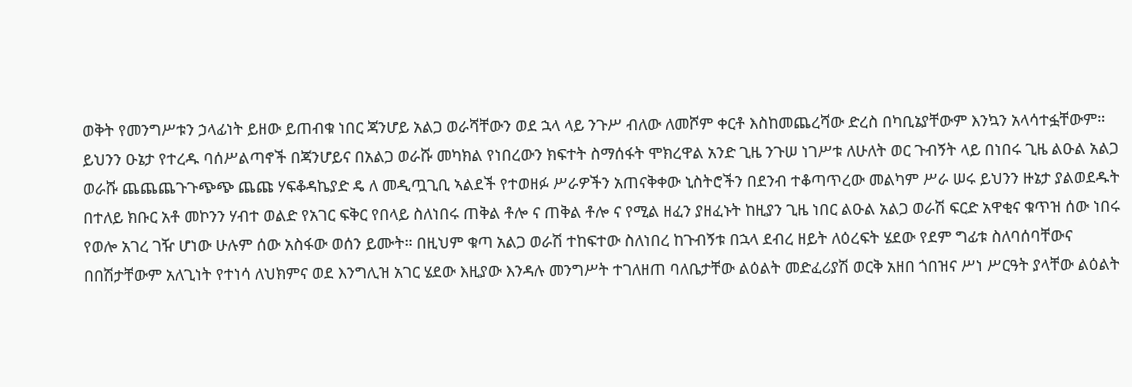ወቅት የመንግሥቱን ኃላፊነት ይዘው ይጠብቁ ነበር ጃንሆይ አልጋ ወራሻቸውን ወደ ኋላ ላይ ንጉሥ ብለው ለመሾም ቀርቶ እስከመጨረሻው ድረስ በካቢኔያቸውም እንኳን አላሳተፏቸውም። ይህንን ዑኔታ የተረዱ ባሰሥልጣኖች በጃንሆይና በአልጋ ወራሹ መካክል የነበረውን ክፍተት ስማሰፋት ሞክረዋል አንድ ጊዜ ንጉሠ ነገሥቱ ለሁለት ወር ጉብኝት ላይ በነበሩ ጊዜ ልዑል አልጋ ወራሹ ጨጨጨጉጉጭጭ ጨጩ ሃፍቆዳኬያድ ዴ ለ መዲጧጊቢ ኣልደች የተወዘፉ ሥራዎችን አጠናቅቀው ኒስትሮችን በደንብ ተቆጣጥረው መልካም ሥራ ሠሩ ይህንን ዙኔታ ያልወደዱት በተለይ ክቡር አቶ መኮንን ሃብተ ወልድ የአገር ፍቅር የበላይ ስለነበሩ ጠቅል ቶሎ ና ጠቅል ቶሎ ና የሚል ዘፈን ያዘፈኑት ከዚያን ጊዜ ነበር ልዑል አልጋ ወራሽ ፍርድ አዋቂና ቁጥዝ ሰው ነበሩ የወሎ አገረ ገዥ ሆነው ሁሉም ሰው አስፋው ወሰን ይሙት። በዚህም ቁጣ አልጋ ወራሽ ተከፍተው ስለነበረ ከጉብኝቱ በኋላ ደብረ ዘይት ለዕረፍት ሄደው የደም ግፊቱ ስለባሰባቸውና በበሽታቸውም አለጊነት የተነሳ ለህክምና ወደ እንግሊዝ አገር ሄደው እዚያው እንዳሉ መንግሥት ተገለዘጠ ባለቤታቸው ልዕልት መድፈሪያሽ ወርቅ አዘበ ጎበዝና ሥነ ሥርዓት ያላቸው ልዕልት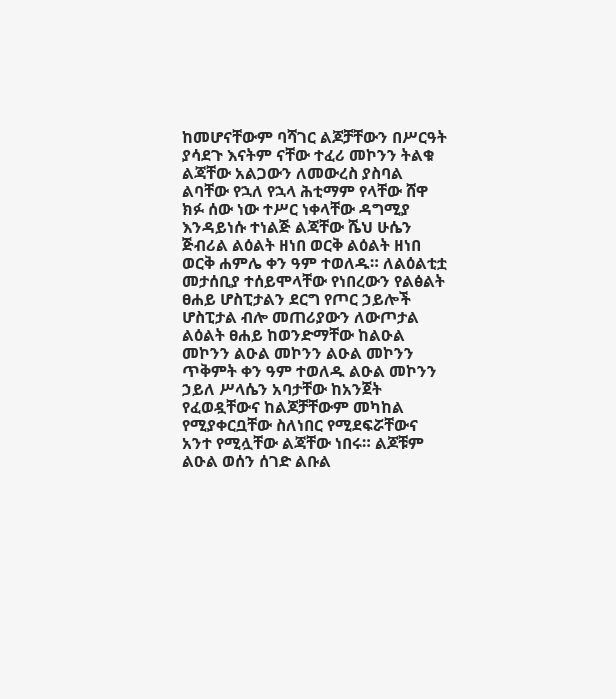ከመሆናቸውም ባሻገር ልጆቻቸውን በሥርዓት ያሳደጉ እናትም ናቸው ተፈሪ መኮንን ትልቁ ልጃቸው አልጋውን ለመውረስ ያስባል ልባቸው የኋለ የኋላ ሕቲማም የላቸው ሸዋ ክፉ ሰው ነው ተሥር ነቀላቸው ዳግሚያ እንዳይነሱ ተነልጅ ልጃቸው ሼህ ሁሴን ጅብሪል ልዕልት ዘነበ ወርቅ ልዕልት ዘነበ ወርቅ ሐምሌ ቀን ዓም ተወለዱ። ለልዕልቲቷ መታሰቢያ ተሰይሞላቸው የነበረውን የልፅልት ፀሐይ ሆስፒታልን ደርግ የጦር ኃይሎች ሆስፒታል ብሎ መጠሪያውን ለውጦታል ልዕልት ፀሐይ ከወንድማቸው ከልዑል መኮንን ልዑል መኮንን ልዑል መኮንን ጥቅምት ቀን ዓም ተወለዱ ልዑል መኮንን ኃይለ ሥላሴን አባታቸው ከአንጀት የፈወዷቸውና ከልጆቻቸውም መካከል የሚያቀርቧቸው ስለነበር የሚደፍሯቸውና አንተ የሚሏቸው ልጃቸው ነበሩ። ልጆቹም ልዑል ወሰን ሰገድ ልቡል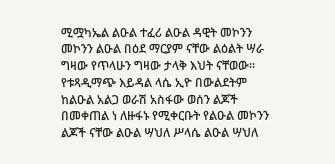ሚሟካኤል ልዑል ተፈሪ ልዑል ዳዊት መኮንን መኮንን ልዑል በዕደ ማርያም ናቸው ልዕልት ሣራ ግዛው የጥላሁን ግዛው ታላቅ እህት ናቸወው። የቱጻዲማጭ እይዳል ላሴ ኢዮ በውልደትም ከልዑል አልጋ ወራሽ አስፋው ወሰን ልጆች በመቀጠል ነ ለዙፋኑ የሚቀርቡት የልዑል መኮንን ልጆች ናቸው ልዑል ሣህለ ሥላሴ ልዑል ሣህለ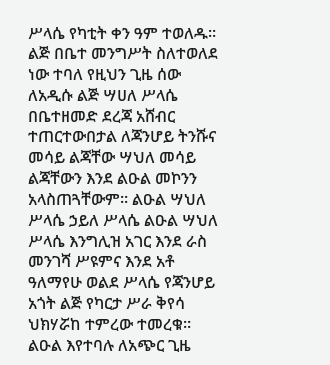ሥላሴ የካቲት ቀን ዓም ተወለዱ። ልጅ በቤተ መንግሥት ስለተወለደ ነው ተባለ የዚህን ጊዜ ሰው ለአዲሱ ልጅ ሣሀለ ሥላሴ በቤተዘመድ ደረጃ አሸብር ተጠርተውበታል ለጃንሆይ ትንሹና መሳይ ልጃቸው ሣህለ መሳይ ልጃቸውን እንደ ልዑል መኮንን አላስጠጓቸውም። ልዑል ሣህለ ሥላሴ ኃይለ ሥላሴ ልዑል ሣህለ ሥላሴ እንግሊዝ አገር እንደ ራስ መንገሻ ሥዩምና እንደ አቶ ዓለማየሁ ወልደ ሥላሴ የጃንሆይ አጎት ልጅ የካርታ ሥራ ቅየሳ ህክሃሯከ ተምረው ተመረቁ። ልዑል እየተባሉ ለአጭር ጊዜ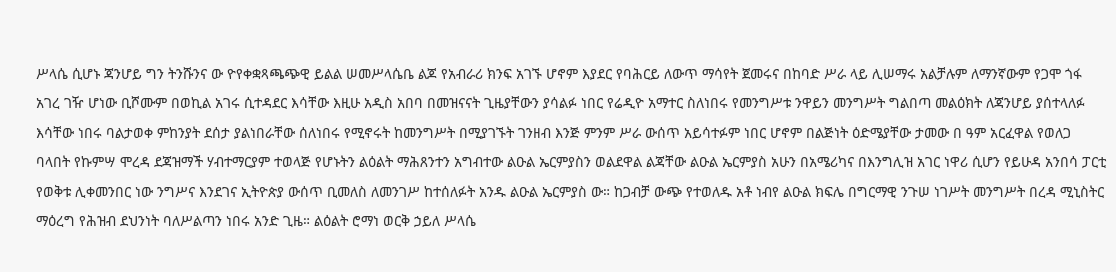ሥላሴ ሲሆኑ ጃንሆይ ግን ትንሹንና ው ዮየቀቋጻጫጭዊ ይልል ሠመሥላሴቤ ልጆ የአብራሪ ክንፍ አገኙ ሆኖም እያደር የባሕርይ ለውጥ ማሳየት ጀመሩና በከባድ ሥራ ላይ ሊሠማሩ አልቻሉም ለማንኛውም የጋሞ ጎፋ አገረ ገዥ ሆነው ቢሾሙም በወኪል አገሩ ሲተዳደር እሳቸው እዚሁ አዲስ አበባ በመዝናናት ጊዜያቸውን ያሳልፉ ነበር የሬዲዮ አማተር ስለነበሩ የመንግሥቱ ንዋይን መንግሥት ግልበጣ መልዕክት ለጃንሆይ ያሰተላለፉ እሳቸው ነበሩ ባልታወቀ ምከንያት ደሰታ ያልነበራቸው ሰለነበሩ የሚኖሩት ከመንግሥት በሚያገኙት ገንዘብ እንጅ ምንም ሥራ ውሰጥ አይሳተፉም ነበር ሆኖም በልጅነት ዕድሜያቸው ታመው በ ዓም አርፈዋል የወለጋ ባላበት የኩምሣ ሞረዳ ደጃዝማች ሃብተማርያም ተወላጅ የሆኑትን ልዕልት ማሕጸንተን አግብተው ልዑል ኤርምያስን ወልደዋል ልጃቸው ልዑል ኤርምያስ አሁን በአሜሪካና በእንግሊዝ አገር ነዋሪ ሲሆን የይሁዳ አንበሳ ፓርቲ የወቅቱ ሊቀመንበር ነው ንግሥና እንደገና ኢትዮጵያ ውሰጥ ቢመለስ ለመንገሥ ከተሰለፉት አንዱ ልዑል ኤርምያስ ው። ከጋብቻ ውጭ የተወለዱ አቶ ነብየ ልዑል ክፍሌ በግርማዊ ንጉሠ ነገሥት መንግሥት በረዳ ሚኒስትር ማዕረግ የሕዝብ ደህንነት ባለሥልጣን ነበሩ አንድ ጊዜ። ልዕልት ሮማነ ወርቅ ኃይለ ሥላሴ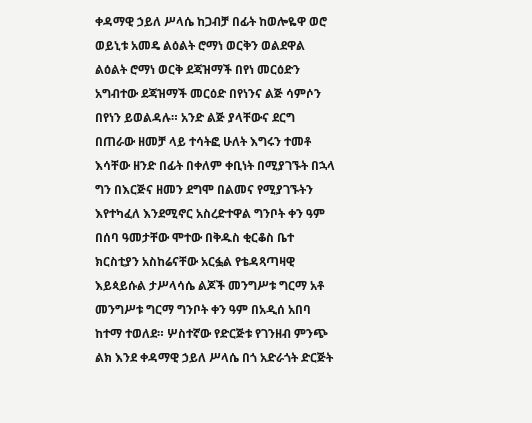ቀዳማዊ ኃይለ ሥላሴ ከጋብቻ በፊት ከወሎዬዋ ወሮ ወይኒቱ አመዴ ልዕልት ሮማነ ወርቅን ወልደዋል ልዕልት ሮማነ ወርቅ ደጃዝማች በየነ መርዕድን አግብተው ደጃዝማች መርዕድ በየነንና ልጅ ሳምሶን በየነን ይወልዳሉ። አንድ ልጅ ያላቸውና ደርግ በጠራው ዘመቻ ላይ ተሳትፎ ሁለት እግሩን ተመቶ እሳቸው ዘንድ በፊት በቀለም ቀቢነት በሚያገኙት በኋላ ግን በእርጅና ዘመን ደግሞ በልመና የሚያገኙትን እየተካፈለ እንደሚኖር አስረድተዋል ግንቦት ቀን ዓም በሰባ ዓመታቸው ሞተው በቅዱስ ቂርቆስ ቤተ ክርስቲያን አስከሬናቸው አርፏል የቴዳጻጣዛዊ እይጳይሱል ታሥላሳሴ ልጆች መንግሥቱ ግርማ አቶ መንግሥቱ ግርማ ግንቦት ቀን ዓም በአዲሰ አበባ ከተማ ተወለደ። ሦስተኛው የድርጅቱ የገንዘብ ምንጭ ልክ እንደ ቀዳማዊ ኃይለ ሥላሴ በጎ አድራጎት ድርጅት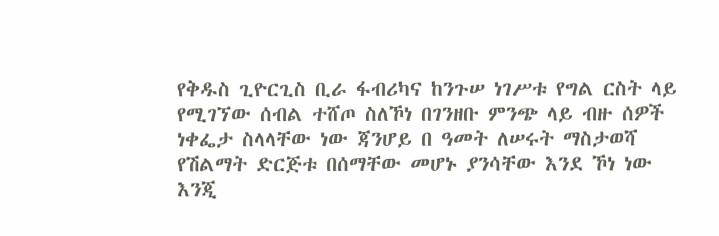የቅዱስ ጊዮርጊስ ቢራ ፋብሪካና ከንጉሠ ነገሥቱ የግል ርስት ላይ የሚገኘው ሰብል ተሸጦ ስለኾነ በገንዘቡ ምንጭ ላይ ብዙ ሰዎች ነቀፌታ ስላላቸው ነው ጃንሆይ በ ዓመት ለሠሩት ማስታወሻ የሽልማት ድርጅቱ በሰማቸው መሆኑ ያንሳቸው እንደ ኾነ ነው እንጂ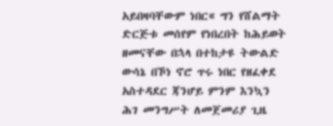አይበዛባቸውም ነበር« ግን የሸልማት ድርጅቱ መሰየም የነበረበት ከሕይወት ዘመናቸው በኋላ በተከታዩ ትውልድ ውሳኔ በኾነ ኖሮ ጥሩ ነበር የዘፈቀደ አስተዳደር ጃንሆይ ምንም እንኳን ሕገ መንግሥት ለመጀመሪያ ጊዜ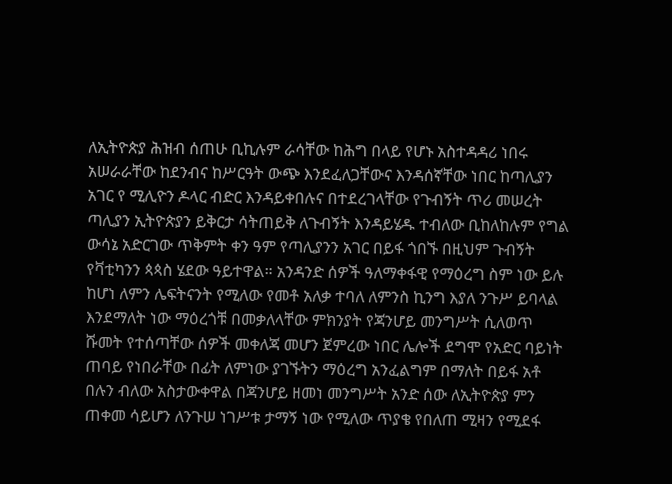ለኢትዮጵያ ሕዝብ ሰጠሁ ቢኪሉም ራሳቸው ከሕግ በላይ የሆኑ አስተዳዳሪ ነበሩ አሠራራቸው ከደንብና ከሥርዓት ውጭ እንደፈለጋቸውና እንዳሰኛቸው ነበር ከጣሊያን አገር የ ሚሊዮን ዶላር ብድር እንዳይቀበሉና በተደረገላቸው የጉብኝት ጥሪ መሠረት ጣሊያን ኢትዮጵያን ይቅርታ ሳትጠይቅ ለጉብኝት እንዳይሄዱ ተብለው ቢከለከሉም የግል ውሳኔ አድርገው ጥቅምት ቀን ዓም የጣሊያንን አገር በይፋ ጎበኙ በዚህም ጉብኝት የቫቲካንን ጳጳስ ሄደው ዓይተዋል። አንዳንድ ሰዎች ዓለማቀፋዊ የማዕረግ ስም ነው ይሉ ከሆነ ለምን ሌፍትናንት የሚለው የመቶ አለቃ ተባለ ለምንስ ኪንግ እያለ ንጉሥ ይባላል እንደማለት ነው ማዕረጎቹ በመቃለላቸው ምክንያት የጃንሆይ መንግሥት ሲለወጥ ሹመት የተሰጣቸው ሰዎች መቀለጃ መሆን ጀምረው ነበር ሌሎች ደግሞ የአድር ባይነት ጠባይ የነበራቸው በፊት ለምነው ያገኙትን ማዕረግ አንፈልግም በማለት በይፋ አቶ በሉን ብለው አስታውቀዋል በጃንሆይ ዘመነ መንግሥት አንድ ሰው ለኢትዮጵያ ምን ጠቀመ ሳይሆን ለንጉሠ ነገሥቱ ታማኝ ነው የሚለው ጥያቄ የበለጠ ሚዛን የሚደፋ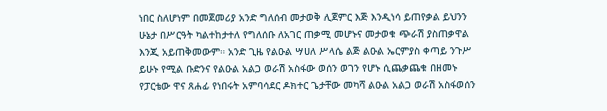ነበር ስለሆነም በመጀመሪያ አንድ ግለሰብ መታወቅ ሊጀምር እጅ እንዲነሳ ይጠየቃል ይህንን ሁኔታ በሥርዓት ካልተከታተለ የግለሰቡ ለአገር ጠቃሚ መሆኑና መታወቁ ጭራሽ ያስጠቃዋል እንጂ አይጠቅመውም። አንድ ጊዜ የልዑል ሣሀለ ሥላሴ ልጅ ልዑል ኤርምያስ ቀጣይ ንጉሥ ይሁኑ የሚል ቡድንና የልዑል አልጋ ወራሽ አስፋው ወሰን ወገን የሆኑ ሲጨቃጨቁ በዘመኑ የፓርቴው ዋና ጸሐፊ የነበሩት አምባሳደር ዶክተር ጌታቸው መካሻ ልዑል አልጋ ወራሽ አስፋወሰን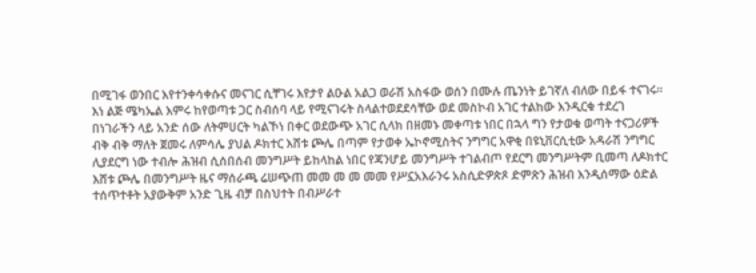በሚገፋ ወንበር እየተንቀሳቀሱና መናገር ሲቸገሩ እየታየ ልዑል አልጋ ወራሽ አስፋው ወሰን በሙሉ ጤንነት ይገኛለ ብለው በይፋ ተናገሩ። እነ ልጅ ሜካኤል እምሩ ከየወጣቱ ጋር ስብሰባ ላይ የሚናገሩት ስላልተወደደሳቸው ወደ መስኮብ አገር ተልከው እንዲርቁ ተደረገ በነገራችን ላይ አንድ ሰው ለትምሀርት ካልኾነ በቀር ወደውጭ አገር ሲላክ በዘመኑ መቀጣቱ ነበር በኋላ ግን የታወቁ ወጣት ተናጋሪዎች ብቅ ብቅ ማለት ጀመሩ ለምሳሌ ያህል ዶክተር እሸቱ ጮሌ በጣም የታወቀ ኤኮኖሚስትና ንግግር አዋቂ በዩኒቨርሲቲው አዳራሽ ንግግር ሊያደርግ ነው ተብሎ ሕዝብ ሲሰበሰብ መንግሥት ይከላከል ነበር የጃንሆይ መንግሥት ተገልብጦ የደርግ መንግሥትም ቢመጣ ለዶክተር እሸቱ ጮሌ በመንግሥት ዜና ማሰራጫ ሬሠጭጠ መመ መ መ መመ የሥኗአእራንሩ አስሲድዎጵጾ ድምጽን ሕዝብ እንዲሰማው ዕድል ተሰጥተቶት አያውቅም አንድ ጊዜ ብቻ በስህተት በብሥራተ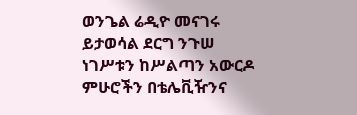ወንጌል ሬዲዮ መናገሩ ይታወሳል ደርግ ንጉሠ ነገሥቱን ከሥልጣን አውርዶ ምሁሮችን በቴሌቪዥንና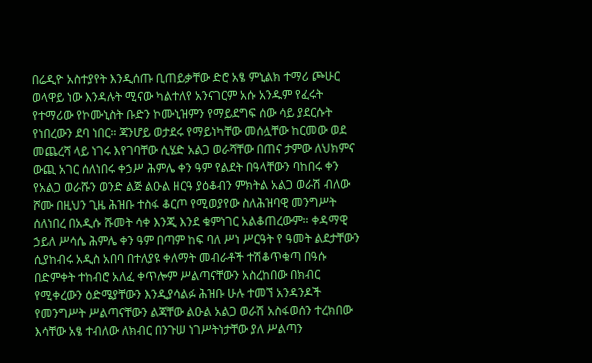በሬዲዮ አስተያየት እንዲሰጡ ቢጠይቃቸው ድሮ አፄ ምኒልክ ተማሪ ጮሁር ወላዋይ ነው እንዳሉት ሚናው ካልተለየ አንናገርም አሱ አንዱም የፈሩት የተማሪው የኮሙኒስት ቡድን ኮሙኒዝምን የማይደግፍ ሰው ሳይ ያደርሱት የነበረውን ደባ ነበር። ጃንሆይ ወታደሩ የማይነካቸው መሰሏቸው ከርመው ወደ መጨረሻ ላይ ነገሩ እየገባቸው ሲሄድ አልጋ ወራሻቸው በጠና ታምው ለህክምና ውጪ አገር ሰለነበሩ ቀኃሥ ሕምሌ ቀን ዓም የልደት በዓላቸውን ባከበሩ ቀን የአልጋ ወራሹን ወንድ ልጅ ልዑል ዘርዓ ያዕቆብን ምክትል አልጋ ወራሽ ብለው ሾሙ በዚህን ጊዜ ሕዝቡ ተስፋ ቆርጦ የሚወያየው ስለሕዝባዊ መንግሥት ሰለነበረ በአዲሱ ሹመት ሳቀ እንጂ እንደ ቁምነገር አልቆጠረውም። ቀዳማዊ ኃይለ ሥሳሴ ሕምሌ ቀን ዓም በጣም ከፍ ባለ ሥነ ሥርዓት የ ዓመት ልደታቸውን ሲያከብሩ አዲስ አበባ በተለያዩ ቀለማት መብራቶች ተሽቆጥቁጣ በዓሱ በድምቀት ተከብሮ አለፈ ቀጥሎም ሥልጣናቸውን አስረከበው በክብር የሚቀረውን ዕድሜያቸውን እንዲያሳልፉ ሕዝቡ ሁሉ ተመኘ አንዳንዶች የመንግሥት ሥልጣናቸውን ልጃቸው ልዑል አልጋ ወራሽ አስፋወሰን ተረክበው እሳቸው አፄ ተብለው ለክብር በንጉሠ ነገሥትነታቸው ያለ ሥልጣን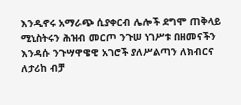እንዲኖሩ አማራጭ ሲያቀርብ ሌሎች ደግሞ ጠቅላይ ሚኒስትሩን ሕዝብ መርጦ ንጉሠ ነገሥቱ በዘመናችን እንዳሱ ንጉሣዋዌዊ አገሮች ያለሥልጣን ለክብርና ለታሪከ ብቻ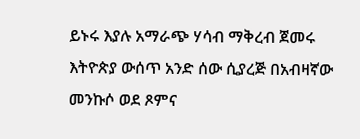ይኑሩ እያሉ አማራጭ ሃሳብ ማቅረብ ጀመሩ እትዮጵያ ውሰጥ አንድ ሰው ሲያረጅ በአብዛኛው መንኩሶ ወደ ጾምና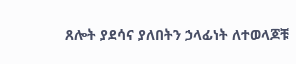ጸሎት ያደሳና ያለበትን ኃላፊነት ለተወላጆቹ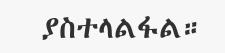ያስተላልፋል።